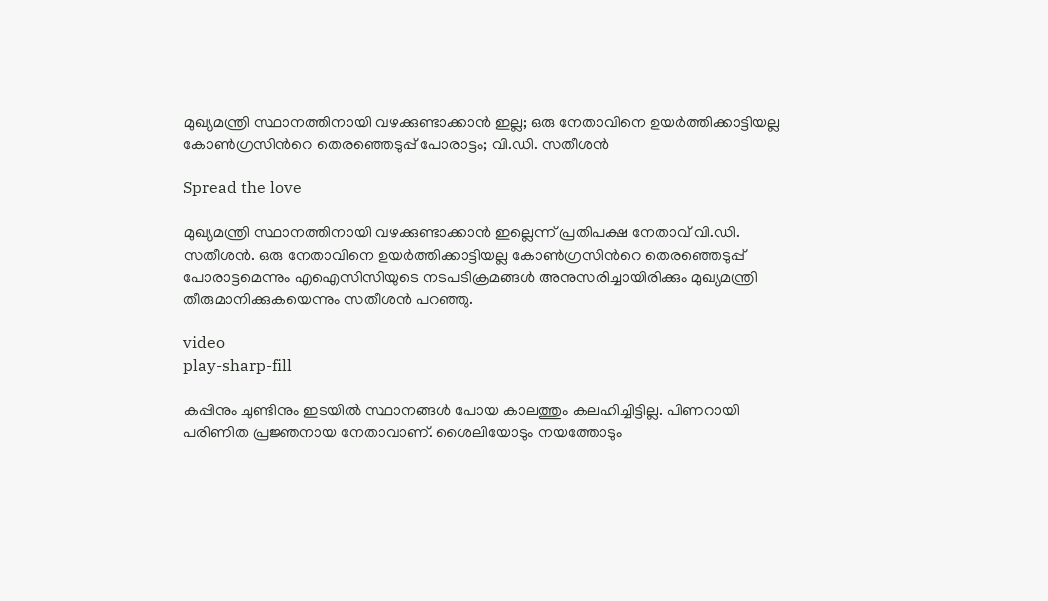മുഖ്യമന്ത്രി സ്ഥാനത്തിനായി വഴക്കുണ്ടാക്കാൻ ഇല്ല; ഒരു നേതാവിനെ ഉയർത്തിക്കാട്ടിയല്ല കോണ്‍ഗ്രസിന്‍റെ തെരഞ്ഞെടുപ്പ് പോരാട്ടം; വി.ഡി. സതീശൻ

Spread the love

മുഖ്യമന്ത്രി സ്ഥാനത്തിനായി വഴക്കുണ്ടാക്കാൻ ഇല്ലെന്ന് പ്രതിപക്ഷ നേതാവ് വി.ഡി. സതീശൻ. ഒരു നേതാവിനെ ഉയർത്തിക്കാട്ടിയല്ല കോണ്‍ഗ്രസിന്‍റെ തെരഞ്ഞെടുപ്പ് പോരാട്ടമെന്നും എഐസിസിയുടെ നടപടിക്രമങ്ങള്‍ അനുസരിച്ചായിരിക്കും മുഖ്യമന്ത്രി തീരുമാനിക്കുകയെന്നും സതീശൻ പറഞ്ഞു.

video
play-sharp-fill

കപ്പിനും ചുണ്ടിനും ഇടയില്‍ സ്ഥാനങ്ങള്‍ പോയ കാലത്തും കലഹിച്ചിട്ടില്ല. പിണറായി പരിണിത പ്രജ്ഞനായ നേതാവാണ്. ശൈലിയോടും നയത്തോടും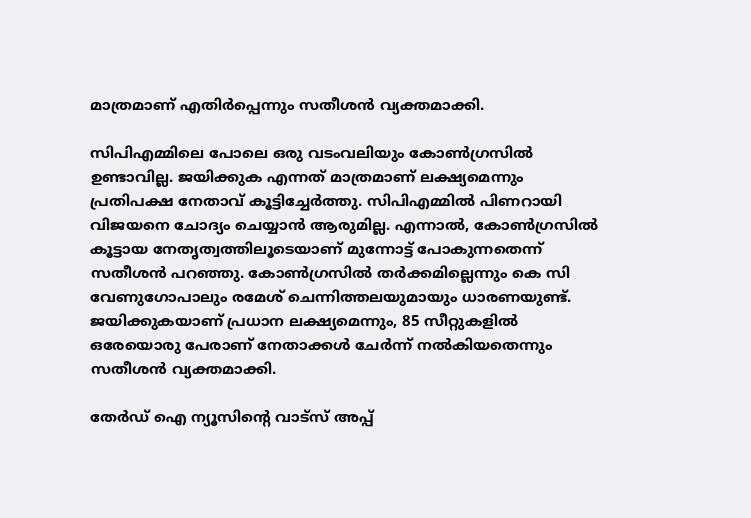മാത്രമാണ് എതിർപ്പെന്നും സതീശൻ വ്യക്തമാക്കി.

സിപിഎമ്മിലെ പോലെ ഒരു വടംവലിയും കോണ്‍ഗ്രസില്‍ ഉണ്ടാവില്ല. ജയിക്കുക എന്നത് മാത്രമാണ് ലക്ഷ്യമെന്നും പ്രതിപക്ഷ നേതാവ് കൂട്ടിച്ചേര്‍ത്തു. സിപിഎമ്മില്‍ പിണറായി വിജയനെ ചോദ്യം ചെയ്യാൻ ആരുമില്ല. എന്നാല്‍, കോണ്‍ഗ്രസില്‍ കൂട്ടായ നേതൃത്വത്തിലൂടെയാണ് മുന്നോട്ട് പോകുന്നതെന്ന് സതീശൻ പറഞ്ഞു. കോണ്‍ഗ്രസില്‍ തർക്കമില്ലെന്നും കെ സി വേണുഗോപാലും രമേശ് ചെന്നിത്തലയുമായും ധാരണയുണ്ട്. ജയിക്കുകയാണ് പ്രധാന ലക്ഷ്യമെന്നും, 85 സീറ്റുകളില്‍ ഒരേയൊരു പേരാണ് നേതാക്കള്‍ ചേർന്ന് നല്‍കിയതെന്നും സതീശൻ വ്യക്തമാക്കി.

തേർഡ് ഐ ന്യൂസിന്റെ വാട്സ് അപ്പ്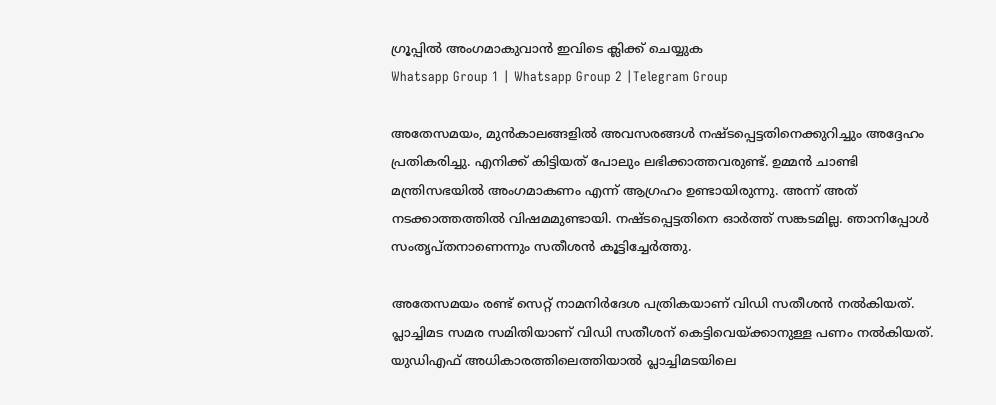ഗ്രൂപ്പിൽ അംഗമാകുവാൻ ഇവിടെ ക്ലിക്ക് ചെയ്യുക
Whatsapp Group 1 | Whatsapp Group 2 |Telegram Group

അതേസമയം, മുൻകാലങ്ങളില്‍ അവസരങ്ങള്‍ നഷ്ടപ്പെട്ടതിനെക്കുറിച്ചും അദ്ദേഹം പ്രതികരിച്ചു. എനിക്ക് കിട്ടിയത് പോലും ലഭിക്കാത്തവരുണ്ട്. ഉമ്മൻ ചാണ്ടി മന്ത്രിസഭയില്‍ അംഗമാകണം എന്ന് ആഗ്രഹം ഉണ്ടായിരുന്നു. അന്ന് അത് നടക്കാത്തത്തില്‍ വിഷമമുണ്ടായി. നഷ്ടപ്പെട്ടതിനെ ഓർത്ത് സങ്കടമില്ല. ഞാനിപ്പോള്‍ സംതൃപ്തനാണെന്നും സതീശൻ കൂട്ടിച്ചേർത്തു.

അതേസമയം രണ്ട് സെറ്റ് നാമനിര്‍ദേശ പത്രികയാണ് വിഡി സതീശൻ നല്‍കിയത്. പ്ലാച്ചിമട സമര സമിതിയാണ് വിഡി സതീശന് കെട്ടിവെയ്ക്കാനുള്ള പണം നല്‍കിയത്. യുഡിഎഫ് അധികാരത്തിലെത്തിയാല്‍ പ്ലാച്ചിമടയിലെ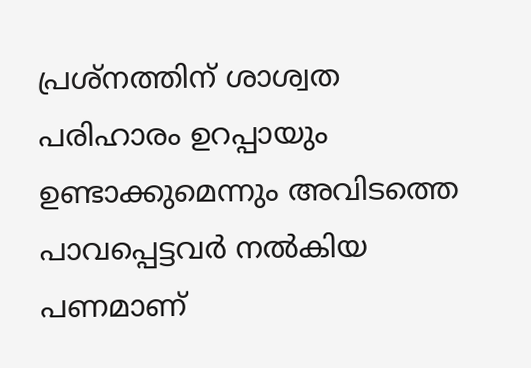പ്രശ്നത്തിന് ശാശ്വത പരിഹാരം ഉറപ്പായും ഉണ്ടാക്കുമെന്നും അവിടത്തെ പാവപ്പെട്ടവര്‍ നല്‍കിയ പണമാണ്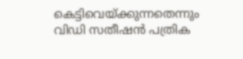കെട്ടിവെയ്ക്കുന്നതെന്നും വിഡി സതീഷൻ പത്രിക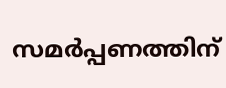സമര്‍പ്പണത്തിന്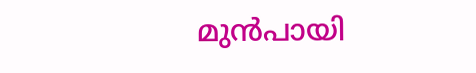മുന്‍പായി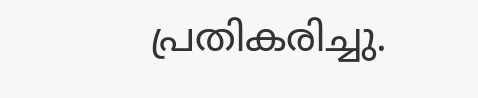പ്രതികരിച്ചു.